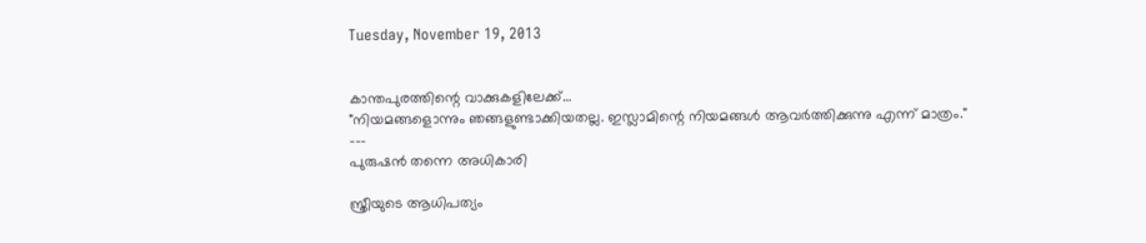Tuesday, November 19, 2013


കാന്തപുരത്തിന്റെ വാക്കുകളിലേക്ക്…
"നിയമങ്ങളൊന്നും ഞങ്ങളുണ്ടാക്കിയതല്ല. ഇസ്ലാമിന്റെ നിയമങ്ങള്‍ ആവര്‍ത്തിക്കുന്നു എന്ന് മാത്രം."
---
പുരുഷന്‍ തന്നെ അധികാരി

സ്ത്രീയുടെ ആധിപത്യം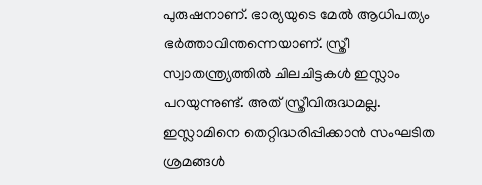പുരുഷനാണ്. ഭാര്യയുടെ മേല്‍ ആധിപത്യം ഭര്‍ത്താവിന്തന്നെയാണ്. സ്ത്രീ സ്വാതന്ത്ര്യത്തില്‍ ചിലചിട്ടകള്‍ ഇസ്ലാം പറയുന്നുണ്ട്. അത് സ്ത്രീവിരുദ്ധമല്ല. ഇസ്ലാമിനെ തെറ്റിദ്ധരിപ്പിക്കാന്‍ സംഘടിത ശ്രമങ്ങള്‍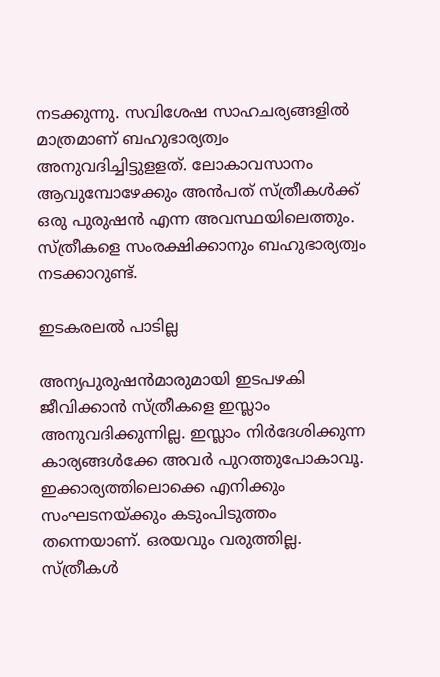നടക്കുന്നു. സവിശേഷ സാഹചര്യങ്ങളില്‍ മാത്രമാണ് ബഹുഭാര്യത്വം അനുവദിച്ചിട്ടുളളത്. ലോകാവസാനം ആവുമ്പോഴേക്കും അന്‍പത് സ്ത്രീകള്‍ക്ക് ഒരു പുരുഷന്‍ എന്ന അവസ്ഥയിലെത്തും. സ്ത്രീകളെ സംരക്ഷിക്കാനും ബഹുഭാര്യത്വം നടക്കാറുണ്ട്.

ഇടകരലല്‍ പാടില്ല

അന്യപുരുഷന്‍മാരുമായി ഇടപഴകി ജീവിക്കാന്‍ സ്ത്രീകളെ ഇസ്ലാം അനുവദിക്കുന്നില്ല. ഇസ്ലാം നിര്‍ദേശിക്കുന്ന കാര്യങ്ങള്‍ക്കേ അവര്‍ പുറത്തുപോകാവൂ. ഇക്കാര്യത്തിലൊക്കെ എനിക്കും സംഘടനയ്ക്കും കടുംപിടുത്തം തന്നെയാണ്. ഒരയവും വരുത്തില്ല. സ്ത്രീകള്‍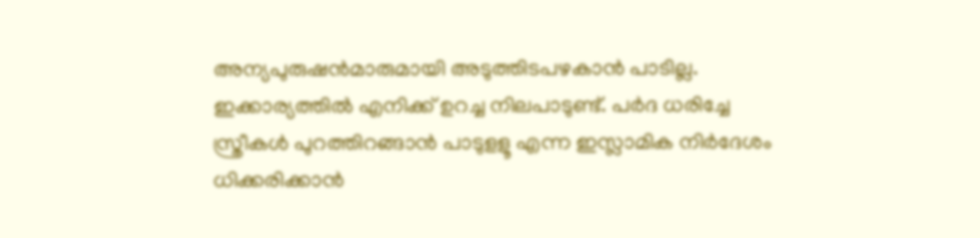അന്യപുരുഷന്‍മാരുമായി അടുത്തിടപഴകാന്‍ പാടില്ല. ഇക്കാര്യത്തില്‍ എനിക്ക് ഉറച്ച നിലപാടുണ്ട്. പര്‍ദ ധരിച്ചേ സ്ത്രീകള്‍ പുറത്തിറങ്ങാന്‍ പാടുളളൂ എന്ന ഇസ്ലാമിക നിര്‍ദേശം ധിക്കരിക്കാന്‍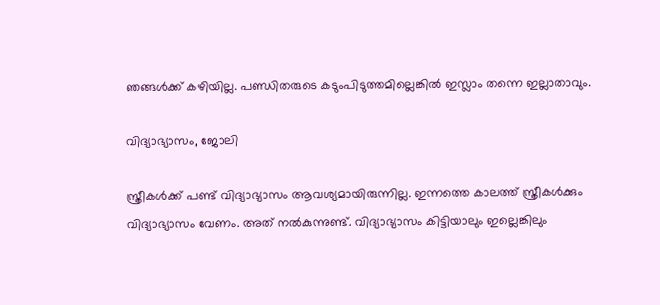ഞങ്ങള്‍ക്ക് കഴിയില്ല. പണ്ഡിതരുടെ കടുംപിടുത്തമില്ലെങ്കില്‍ ഇസ്ലാം തന്നെ ഇല്ലാതാവും.

വിദ്യാഭ്യാസം, ജോലി

സ്ത്രീകള്‍ക്ക് പണ്ട് വിദ്യാഭ്യാസം ആവശ്യമായിരുന്നില്ല. ഇന്നത്തെ കാലത്ത് സ്ത്രീകള്‍ക്കും വിദ്യാഭ്യാസം വേണം. അത് നല്‍കുന്നുണ്ട്. വിദ്യാഭ്യാസം കിട്ടിയാലും ഇല്ലെങ്കിലും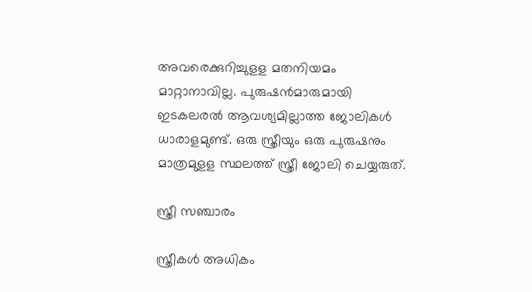അവരെക്കുറിച്ചുളള മതനിയമം മാറ്റാനാവില്ല. പുരുഷന്‍മാരുമായി ഇടകലരല്‍ ആവശ്യമില്ലാത്ത ജോലികള്‍ ധാരാളമുണ്ട്. ഒരു സ്ത്രീയും ഒരു പുരുഷനും മാത്രമുളള സ്ഥലത്ത് സ്ത്രീ ജോലി ചെയ്യരുത്.

സ്ത്രീ സഞ്ചാരം

സ്ത്രീകള്‍ അധികം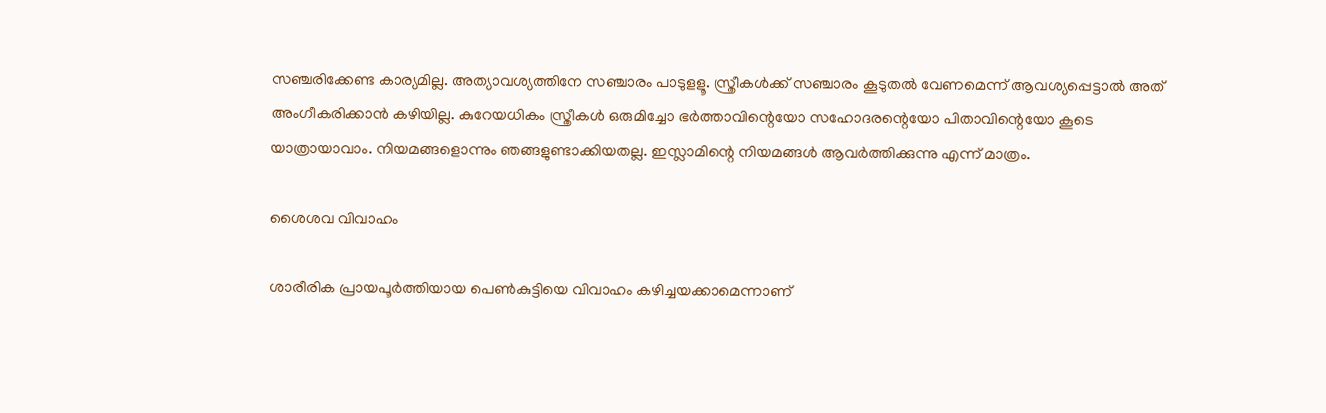സഞ്ചരിക്കേണ്ട കാര്യമില്ല. അത്യാവശ്യത്തിനേ സഞ്ചാരം പാടുളളൂ. സ്ത്രീകള്‍ക്ക് സഞ്ചാരം കൂടുതല്‍ വേണമെന്ന് ആവശ്യപ്പെട്ടാല്‍ അത് അംഗീകരിക്കാന്‍ കഴിയില്ല. കുറേയധികം സ്ത്രീകള്‍ ഒരുമിച്ചോ ഭര്‍ത്താവിന്റെയോ സഹോദരന്റെയോ പിതാവിന്റെയോ കൂടെ യാത്രായാവാം. നിയമങ്ങളൊന്നും ഞങ്ങളുണ്ടാക്കിയതല്ല. ഇസ്ലാമിന്റെ നിയമങ്ങള്‍ ആവര്‍ത്തിക്കുന്നു എന്ന് മാത്രം.

ശൈശവ വിവാഹം

ശാരീരിക പ്രായപൂര്‍ത്തിയായ പെണ്‍കുട്ടിയെ വിവാഹം കഴിച്ചയക്കാമെന്നാണ്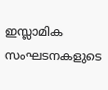ഇസ്ലാമിക സംഘടനകളുടെ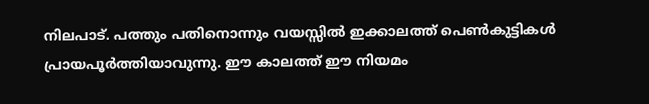നിലപാട്. പത്തും പതിനൊന്നും വയസ്സില്‍ ഇക്കാലത്ത് പെണ്‍കുട്ടികള്‍ പ്രായപൂര്‍ത്തിയാവുന്നു. ഈ കാലത്ത് ഈ നിയമം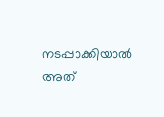നടപ്പാക്കിയാല്‍ അത്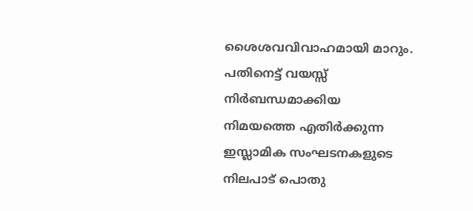ശൈശവവിവാഹമായി മാറും. പതിനെട്ട് വയസ്സ് നിര്‍ബന്ധമാക്കിയ നിമയത്തെ എതിര്‍ക്കുന്ന ഇസ്ലാമിക സംഘടനകളുടെ നിലപാട് പൊതു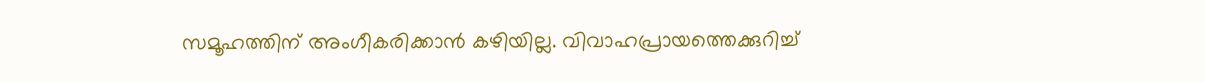സമൂഹത്തിന് അംഗീകരിക്കാന്‍ കഴിയില്ല. വിവാഹപ്രായത്തെക്കുറിച്ച്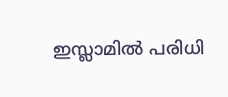ഇസ്ലാമില്‍ പരിധി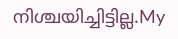നിശ്ചയിച്ചിട്ടില്ല.My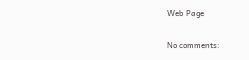Web Page

No comments: